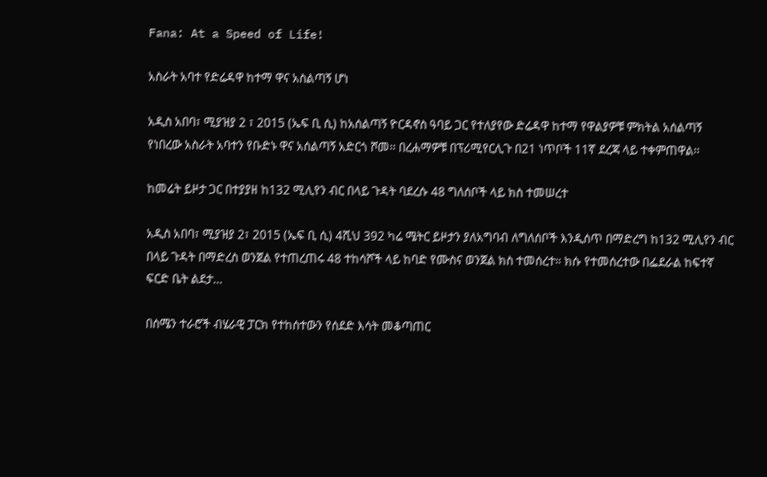Fana: At a Speed of Life!

አስራት አባተ የድሬዳዋ ከተማ ዋና አስልጣኝ ሆነ

አዲስ አበባ፣ ሚያዝያ 2 ፣ 2015 (ኤፍ ቢ ሲ) ከአሰልጣኝ ዮርዳኖስ ዓባይ ጋር የተለያየው ድሬዳዋ ከተማ የዋልያዎቹ ምክትል አሰልጣኝ የነበረው አስራት አባተን የቡድኑ ዋና አሰልጣኝ አድርጎ ሾመ፡፡ በረሐማዎቹ በፕሪሚየርሊጉ በ21 ነጥቦች 11ኛ ደረጃ ላይ ተቀምጠዋል፡፡

ከመሬት ይዞታ ጋር በተያያዘ ከ132 ሚሊየን ብር በላይ ጉዳት ባደረሱ 48 ግለሰቦች ላይ ክስ ተመሠረተ

አዲስ አበባ፣ ሚያዝያ 2፣ 2015 (ኤፍ ቢ ሲ) 4ሺህ 392 ካሬ ሜትር ይዞታን ያለአግባብ ለግለሰቦች እንዲሰጥ በማድረግ ከ132 ሚሊየን ብር በላይ ጉዳት በማድረስ ወንጀል የተጠረጠሩ 48 ተከሳሾች ላይ ከባድ የሙስና ወንጀል ክስ ተመሰረተ። ክሱ የተመሰረተው በፌደራል ከፍተኛ ፍርድ ቤት ልደታ…

በሰሜን ተራሮች ብሄራዊ ፓርክ የተከሰተውን የሰደድ እሳት መቆጣጠር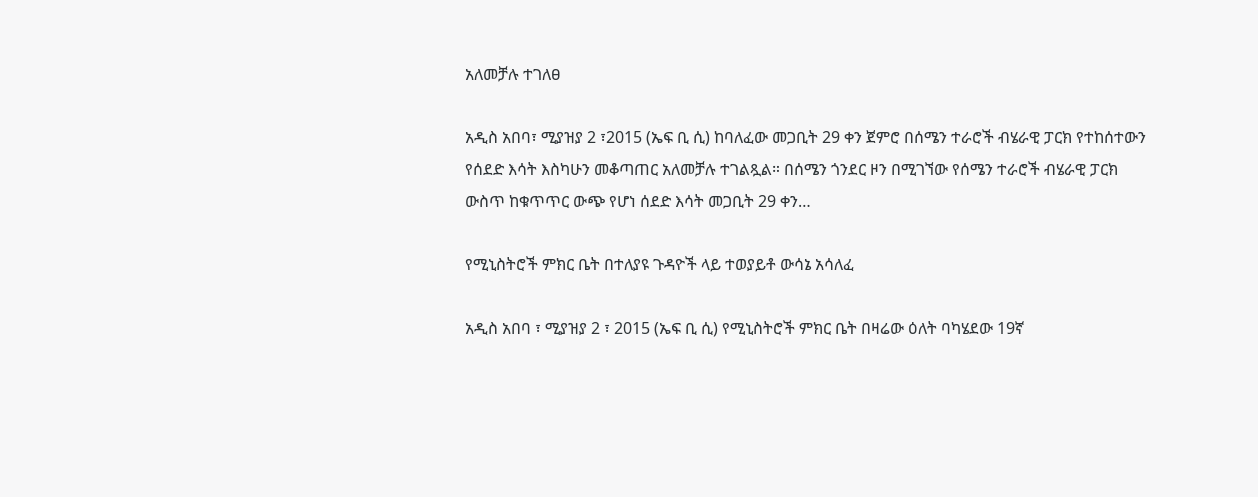አለመቻሉ ተገለፀ

አዲስ አበባ፣ ሚያዝያ 2 ፣2015 (ኤፍ ቢ ሲ) ከባለፈው መጋቢት 29 ቀን ጀምሮ በሰሜን ተራሮች ብሄራዊ ፓርክ የተከሰተውን የሰደድ እሳት እስካሁን መቆጣጠር አለመቻሉ ተገልጿል። በሰሜን ጎንደር ዞን በሚገኘው የሰሜን ተራሮች ብሄራዊ ፓርክ ውስጥ ከቁጥጥር ውጭ የሆነ ሰደድ እሳት መጋቢት 29 ቀን…

የሚኒስትሮች ምክር ቤት በተለያዩ ጉዳዮች ላይ ተወያይቶ ውሳኔ አሳለፈ

አዲስ አበባ ፣ ሚያዝያ 2 ፣ 2015 (ኤፍ ቢ ሲ) የሚኒስትሮች ምክር ቤት በዛሬው ዕለት ባካሄደው 19ኛ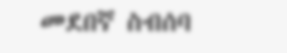መደበኛ ስብሰባ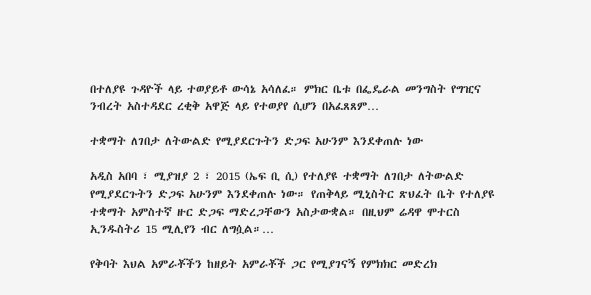በተለያዩ ጉዳዮች ላይ ተወያይቶ ውሳኔ አሳለፈ። ምክር ቤቱ በፌዴራል መንግስት የግዢና ንብረት አስተዳደር ረቂቅ አዋጅ ላይ የተወያየ ሲሆን በአፈጸጸም…

ተቋማት ለገበታ ለትውልድ የሚያደርጉትን ድጋፍ አሁንም እንደቀጠሉ ነው

አዲስ አበባ ፣ ሚያዝያ 2 ፣ 2015 (ኤፍ ቢ ሲ) የተለያዩ ተቋማት ለገበታ ለትውልድ የሚያደርጉትን ድጋፍ አሁንም እንደቀጠሉ ነው። የጠቅላይ ሚኒስትር ጽህፈት ቤት የተለያዩ ተቋማት አምስተኛ ዙር ድጋፍ ማድረጋቸውን አስታውቋል። በዚህም ሬዳዋ ሞተርስ ኢንዱስትሪ 15 ሚሊየን ብር ለግሷል።…

የቅባት እህል አምራቾችን ከዘይት አምራቾች ጋር የሚያገናኝ የምክክር መድረክ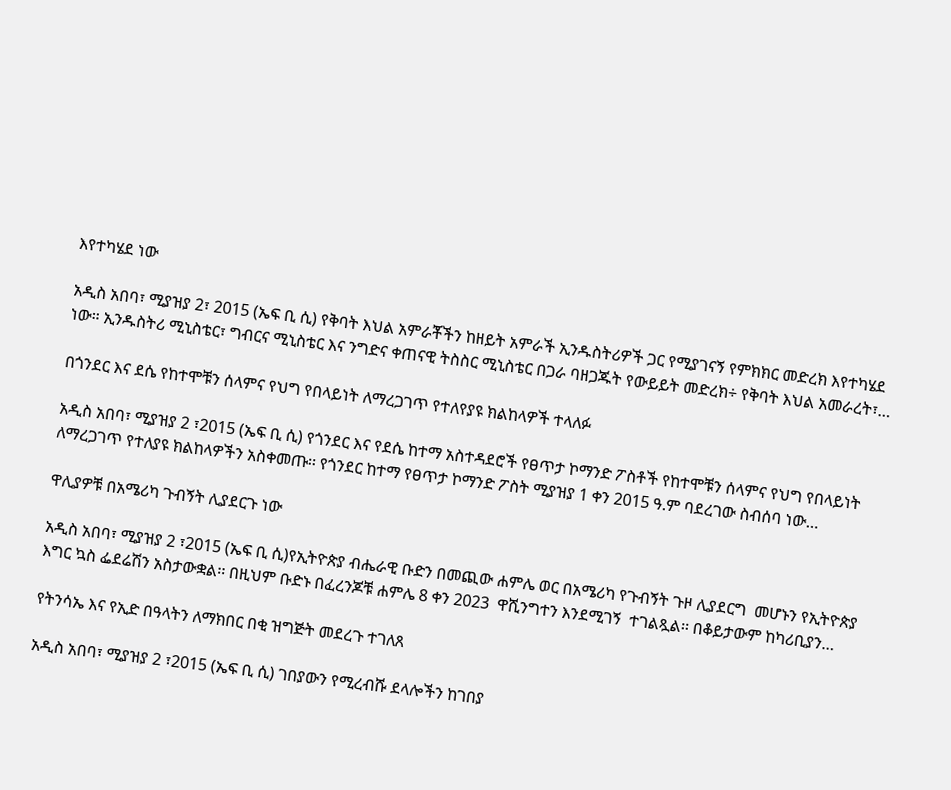እየተካሄደ ነው

አዲስ አበባ፣ ሚያዝያ 2፣ 2015 (ኤፍ ቢ ሲ) የቅባት እህል አምራቾችን ከዘይት አምራች ኢንዱስትሪዎች ጋር የሚያገናኝ የምክክር መድረክ እየተካሄደ ነው። ኢንዱስትሪ ሚኒስቴር፣ ግብርና ሚኒስቴር እና ንግድና ቀጠናዊ ትስስር ሚኒስቴር በጋራ ባዘጋጁት የውይይት መድረክ÷ የቅባት እህል አመራረት፣…

በጎንደር እና ደሴ የከተሞቹን ሰላምና የህግ የበላይነት ለማረጋገጥ የተለየያዩ ክልከላዎች ተላለፉ

አዲስ አበባ፣ ሚያዝያ 2 ፣2015 (ኤፍ ቢ ሲ) የጎንደር እና የደሴ ከተማ አስተዳደሮች የፀጥታ ኮማንድ ፖስቶች የከተሞቹን ሰላምና የህግ የበላይነት ለማረጋገጥ የተለያዩ ክልከላዎችን አስቀመጡ፡፡ የጎንደር ከተማ የፀጥታ ኮማንድ ፖስት ሚያዝያ 1 ቀን 2015 ዓ.ም ባደረገው ስብሰባ ነው…

ዋሊያዎቹ በአሜሪካ ጉብኝት ሊያደርጉ ነው

አዲስ አበባ፣ ሚያዝያ 2 ፣2015 (ኤፍ ቢ ሲ)የኢትዮጵያ ብሔራዊ ቡድን በመጪው ሐምሌ ወር በአሜሪካ የጉብኝት ጉዞ ሊያደርግ  መሆኑን የኢትዮጵያ እግር ኳስ ፌደሬሽን አስታውቋል፡፡ በዚህም ቡድኑ በፈረንጆቹ ሐምሌ 8 ቀን 2023  ዋሺንግተን እንደሚገኝ  ተገልጿል፡፡ በቆይታውም ከካሪቢያን…

የትንሳኤ እና የኢድ በዓላትን ለማክበር በቂ ዝግጅት መደረጉ ተገለጸ

አዲስ አበባ፣ ሚያዝያ 2 ፣2015 (ኤፍ ቢ ሲ) ገበያውን የሚረብሹ ደላሎችን ከገበያ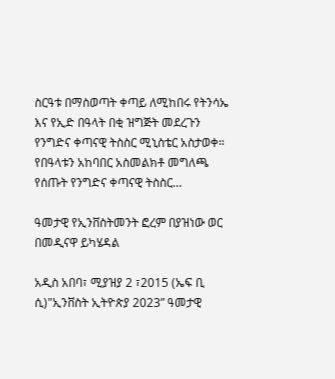ስርዓቱ በማስወጣት ቀጣይ ለሚከበሩ የትንሳኤ እና የኢድ በዓላት በቂ ዝግጅት መደረጉን የንግድና ቀጣናዊ ትስስር ሚኒስቴር አስታወቀ። የበዓላቱን አከባበር አስመልክቶ መግለጫ የሰጡት የንግድና ቀጣናዊ ትስስር…

ዓመታዊ የኢንቨስትመንት ፎረም በያዝነው ወር በመዲናዋ ይካሄዳል

አዲስ አበባ፣ ሚያዝያ 2 ፣2015 (ኤፍ ቢ ሲ)"ኢንቨስት ኢትዮጵያ 2023” ዓመታዊ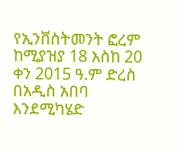የኢንቨስትመንት ፎረም ከሚያዝያ 18 እስከ 20 ቀን 2015 ዓ.ም ድረስ በአዲስ አበባ እንደሚካሄድ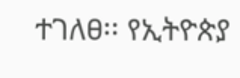ተገለፀ፡፡ የኢትዮጵያ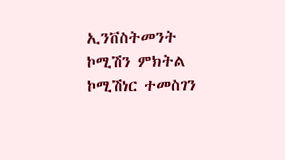ኢንቨስትመንት ኮሚሽን ምክትል ኮሚሽነር ተመስገን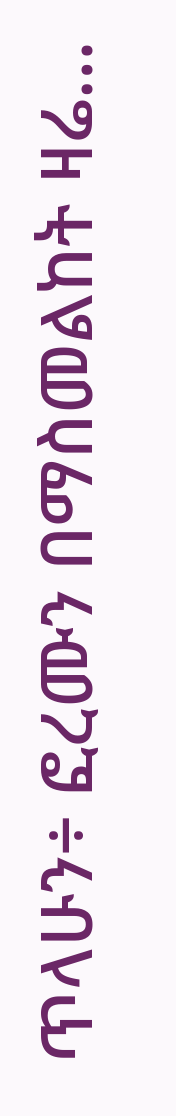ጥላሁን÷ ፎረሙን በማስመልከት ዛሬ…